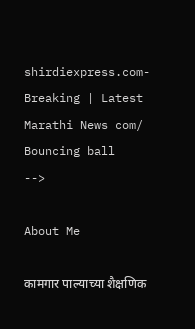shirdiexpress.com-Breaking | Latest Marathi News com/
Bouncing ball
-->

About Me

कामगार पाल्याच्या शैक्षणिक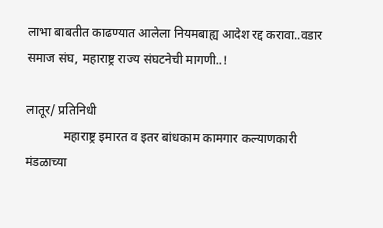लाभा बाबतीत काढण्यात आलेला नियमबाह्य आदेश रद्द करावा..वडार समाज संघ, महाराष्ट्र राज्य संघटनेची मागणी..!

लातूर/ प्रतिनिधी
            महाराष्ट्र इमारत व इतर बांधकाम कामगार कल्याणकारी मंडळाच्या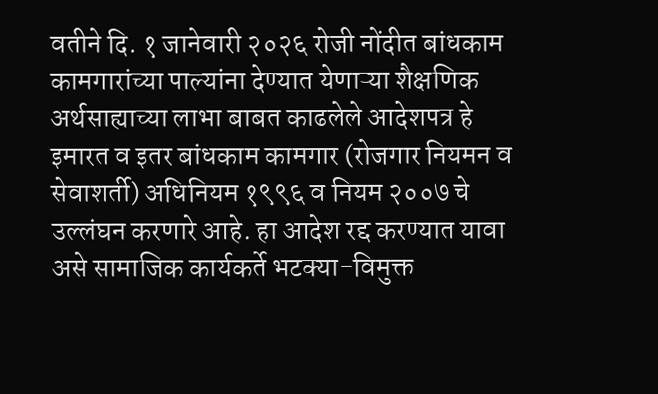वतीने दि. १ जानेवारी २०२६ रोजी नोंदीत बांधकाम कामगारांच्या पाल्यांना देण्यात येणाऱ्या शैक्षणिक अर्थसाह्याच्या लाभा बाबत काढलेले आदेशपत्र हे इमारत व इतर बांधकाम कामगार (रोजगार नियमन व सेवाशर्ती) अधिनियम १९९६ व नियम २००७ चे उल्लंघन करणारे आहे. हा आदेश रद्द करण्यात यावा असे सामाजिक कार्यकर्ते भटक्या-विमुक्त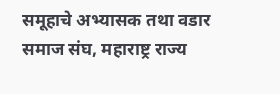समूहाचे अभ्यासक तथा वडार समाज संघ, महाराष्ट्र राज्य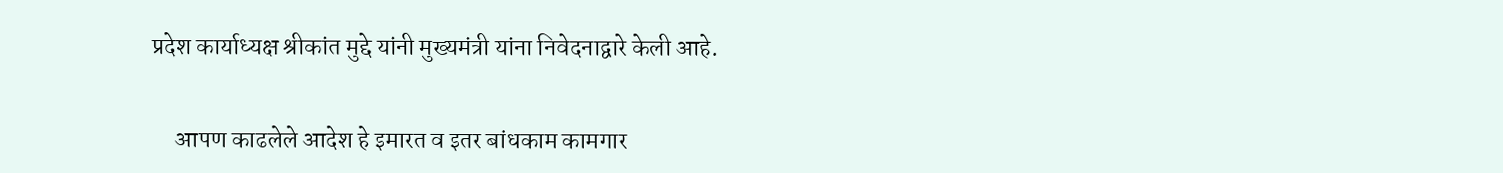प्रदेश कार्याध्यक्ष श्रीकांत मुद्दे यांनी मुख्यमंत्री यांना निवेदनाद्वारे केली आहे.


     आपण काढलेले आदेश हे इमारत व इतर बांधकाम कामगार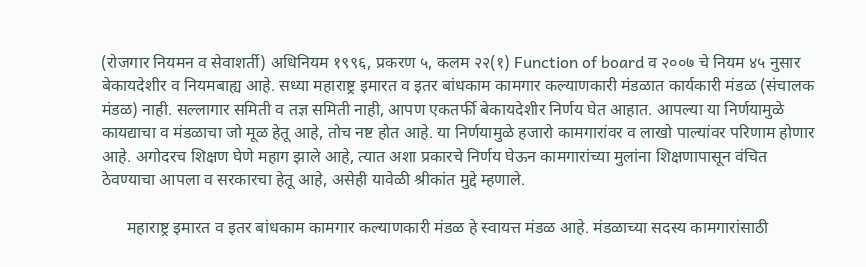(रोजगार नियमन व सेवाशर्ती) अधिनियम १९९६, प्रकरण ५, कलम २२(१) Function of board व २००७ चे नियम ४५ नुसार बेकायदेशीर व नियमबाह्य आहे. सध्या महाराष्ट्र इमारत व इतर बांधकाम कामगार कल्याणकारी मंडळात कार्यकारी मंडळ (संचालक मंडळ) नाही. सल्लागार समिती व तज्ञ समिती नाही, आपण एकतर्फी बेकायदेशीर निर्णय घेत आहात. आपल्या या निर्णयामुळे कायद्याचा व मंडळाचा जो मूळ हेतू आहे, तोच नष्ट होत आहे. या निर्णयामुळे हजारो कामगारांवर व लाखो पाल्यांवर परिणाम होणार आहे. अगोदरच शिक्षण घेणे महाग झाले आहे, त्यात अशा प्रकारचे निर्णय घेऊन कामगारांच्या मुलांना शिक्षणापासून वंचित ठेवण्याचा आपला व सरकारचा हेतू आहे, असेही यावेळी श्रीकांत मुद्दे म्हणाले.

      महाराष्ट्र इमारत व इतर बांधकाम कामगार कल्याणकारी मंडळ हे स्वायत्त मंडळ आहे. मंडळाच्या सदस्य कामगारांसाठी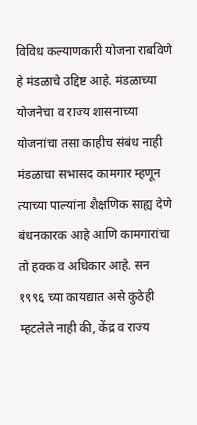विविध कल्याणकारी योजना राबविणे हे मंडळाचे उद्दिष्ट आहे. मंडळाच्या योजनेचा व राज्य शासनाच्या योजनांचा तसा काहीच संबंध नाही मंडळाचा सभासद कामगार म्हणून त्याच्या पाल्यांना शैक्षणिक साह्य देणे बंधनकारक आहे आणि कामगारांचा तो हक्क व अधिकार आहे. सन १९९६ च्या कायद्यात असे कुठेही म्हटलेले नाही की, केंद्र व राज्य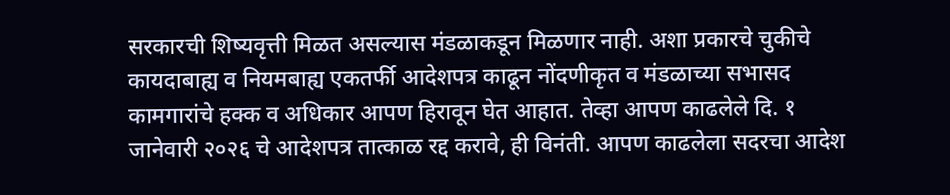सरकारची शिष्यवृत्ती मिळत असल्यास मंडळाकडून मिळणार नाही. अशा प्रकारचे चुकीचे कायदाबाह्य व नियमबाह्य एकतर्फी आदेशपत्र काढून नोंदणीकृत व मंडळाच्या सभासद कामगारांचे हक्क व अधिकार आपण हिरावून घेत आहात. तेव्हा आपण काढलेले दि. १ जानेवारी २०२६ चे आदेशपत्र तात्काळ रद्द करावे, ही विनंती. आपण काढलेला सदरचा आदेश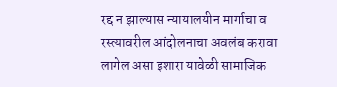रद्द न झाल्यास न्यायालयीन मार्गाचा व रस्त्यावरील आंदोलनाचा अवलंब करावा लागेल असा इशारा यावेळी सामाजिक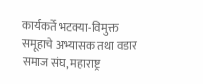कार्यकर्ते भटक्या-विमुक्त समूहाचे अभ्यासक तथा वडार समाज संघ, महाराष्ट्र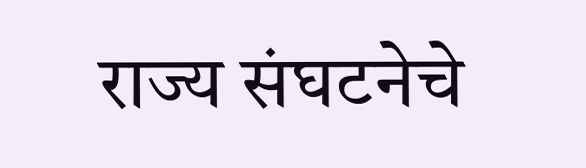राज्य संघटनेचे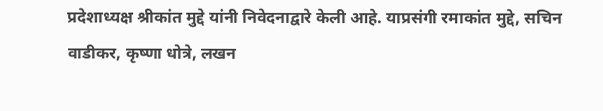प्रदेशाध्यक्ष श्रीकांत मुद्दे यांनी निवेदनाद्वारे केली आहे. याप्रसंगी रमाकांत मुद्दे, सचिन वाडीकर, कृष्णा धोत्रे, लखन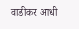वाडीकर आधी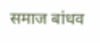समाज बांधव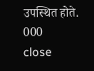उपस्थित होते.
000
close